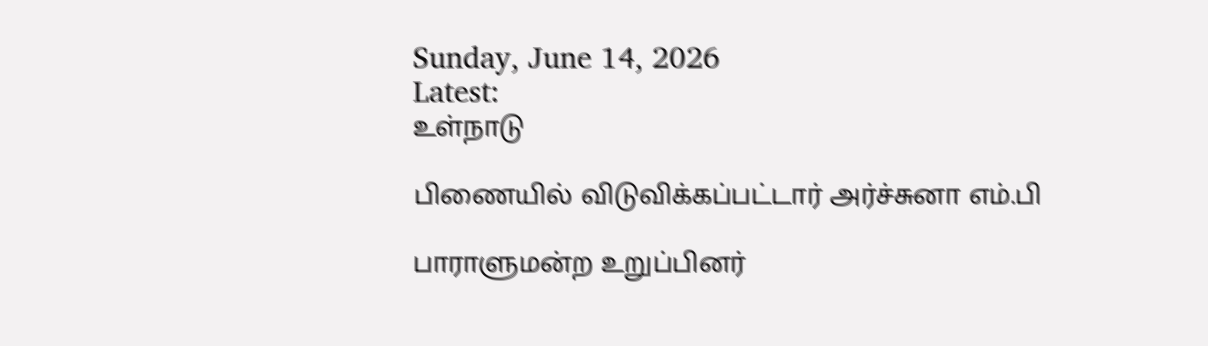Sunday, June 14, 2026
Latest:
உள்நாடு

பிணையில் விடுவிக்கப்பட்டார் அர்ச்சுனா எம்.பி

பாராளுமன்ற உறுப்பினர்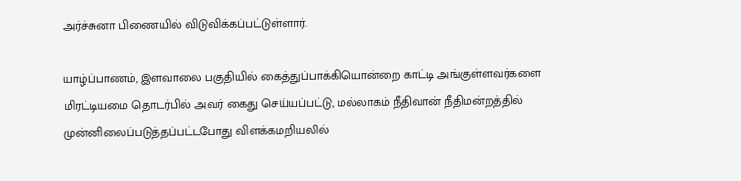அர்ச்சுனா பிணையில் விடுவிக்கப்பட்டுள்ளார்.

யாழ்ப்பாணம், இளவாலை பகுதியில் கைத்துப்பாக்கியொன்றை காட்டி அங்குள்ளவர்களை மிரட்டியமை தொடர்பில் அவர் கைது செய்யப்பட்டு, மல்லாகம் நீதிவான் நீதிமன்றத்தில் முன்னிலைப்படுத்தப்பட்டபோது விளக்கமறியலில்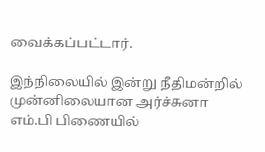வைக்கப்பட்டார்.

இந்நிலையில் இன்று நீதிமன்றில் முன்னிலையான அர்ச்சுனா எம்.பி பிணையில்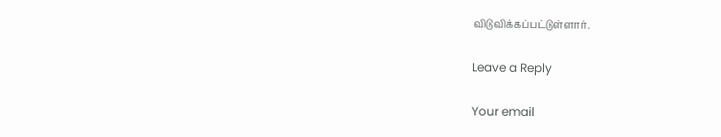விடுவிக்கப்பட்டுள்ளார்.

Leave a Reply

Your email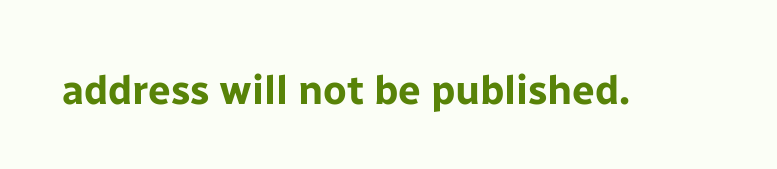address will not be published.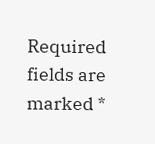Required fields are marked *